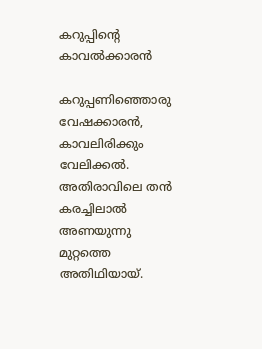കറുപ്പിൻ്റെ കാവൽക്കാരൻ

കറുപ്പണിഞ്ഞൊരു വേഷക്കാരൻ, കാവലിരിക്കും വേലിക്കൽ. അതിരാവിലെ തൻ കരച്ചിലാൽ അണയുന്നു മുറ്റത്തെ അതിഥിയായ്.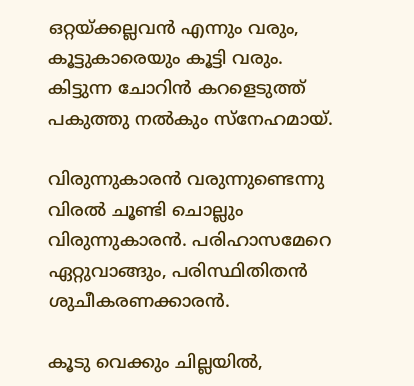ഒറ്റയ്ക്കല്ലവൻ എന്നും വരും, കൂട്ടുകാരെയും കൂട്ടി വരും. കിട്ടുന്ന ചോറിൻ കറളെടുത്ത് പകുത്തു നൽകും സ്നേഹമായ്.

വിരുന്നുകാരൻ വരുന്നുണ്ടെന്നു വിരൽ ചൂണ്ടി ചൊല്ലും വിരുന്നുകാരൻ. പരിഹാസമേറെ ഏറ്റുവാങ്ങും, പരിസ്ഥിതിതൻ ശുചീകരണക്കാരൻ.

കൂടു വെക്കും ചില്ലയിൽ,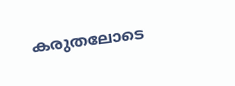കരുതലോടെ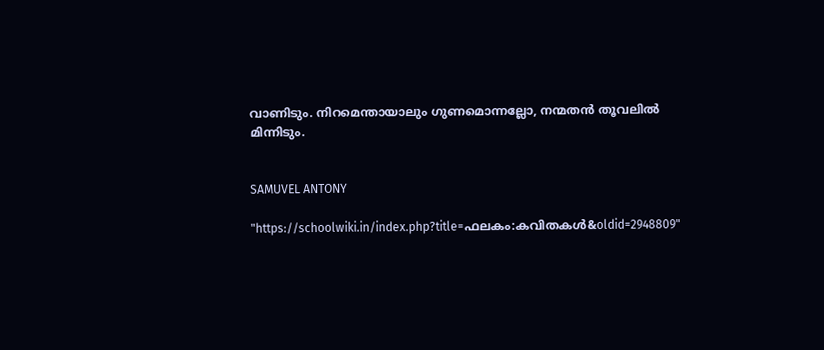വാണിടും. നിറമെന്തായാലും ഗുണമൊന്നല്ലോ, നന്മതൻ തൂവലിൽ മിന്നിടും.


SAMUVEL ANTONY

"https://schoolwiki.in/index.php?title=ഫലകം:കവിതകൾ&oldid=2948809"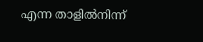എന്ന താളിൽനിന്ന്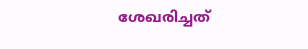ശേഖരിച്ചത്